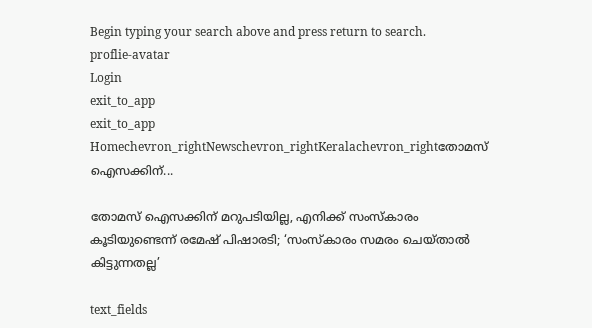Begin typing your search above and press return to search.
proflie-avatar
Login
exit_to_app
exit_to_app
Homechevron_rightNewschevron_rightKeralachevron_rightതോമസ് ഐസക്കിന്...

തോമസ് ഐസക്കിന് മറുപടിയില്ല, എനിക്ക് സംസ്കാരം കൂടിയുണ്ടെന്ന് രമേഷ് പിഷാരടി; ‘സംസ്കാരം സമരം ചെയ്താൽ കിട്ടുന്നതല്ല’

text_fields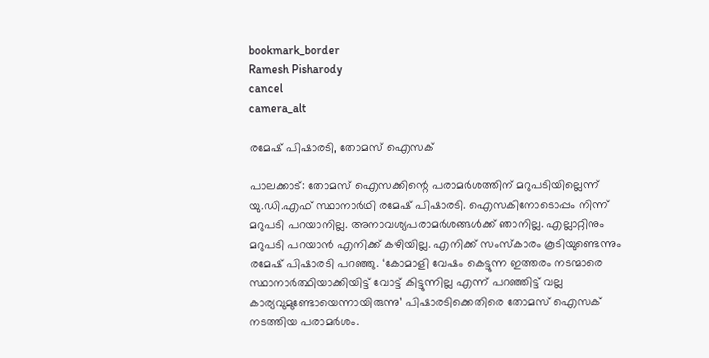bookmark_border
Ramesh Pisharody
cancel
camera_alt

രമേഷ് പിഷാരടി, തോമസ് ഐസക്

പാലക്കാട്: തോമസ് ഐസക്കിന്റെ പരാമർശത്തിന് മറുപടിയില്ലെന്ന് യു.ഡി.എഫ് സ്ഥാനാർഥി രമേഷ് പിഷാരടി. ഐസകിനോടൊപ്പം നിന്ന് മറുപടി പറയാനില്ല. അനാവശ്യപരാമർശങ്ങൾക്ക് ഞാനില്ല. എല്ലാറ്റിനും മറുപടി പറയാൻ എനിക്ക് കഴിയില്ല. എനിക്ക് സംസ്കാരം കൂടിയുണ്ടെന്നും രമേഷ് പിഷാരടി പറഞ്ഞു. ‘കോമാളി വേഷം കെട്ടുന്ന ഇത്തരം നടന്മാരെ സ്ഥാനാര്‍ത്ഥിയാക്കിയിട്ട് വോട്ട് കിട്ടുന്നില്ല എന്ന് പറഞ്ഞിട്ട് വല്ല കാര്യവുമുണ്ടോയെന്നായിരുന്നു’ പിഷാരടിക്കെതിരെ തോമസ് ഐസക് നടത്തിയ പരാമർശം.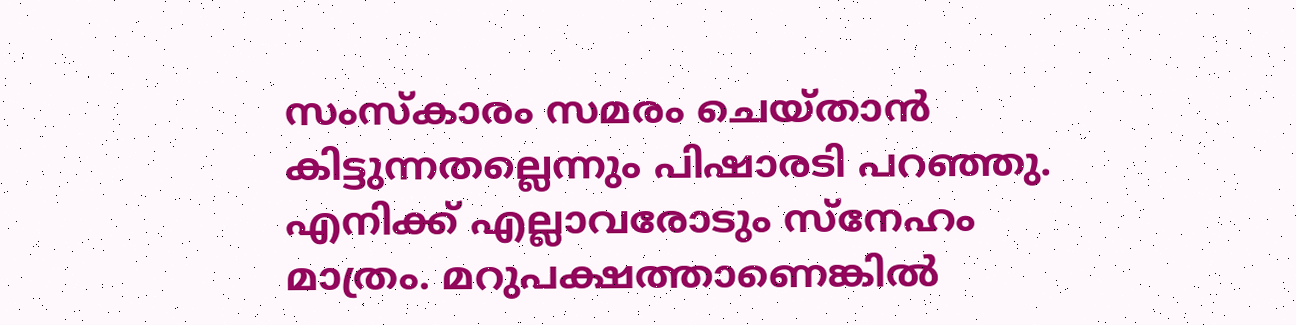സംസ്കാരം സമരം ചെയ്താൻ കിട്ടുന്നതല്ലെന്നും പിഷാരടി പറഞ്ഞു. എനിക്ക് എല്ലാവരോടും സ്നേഹം മാത്രം. മറുപക്ഷത്താണെങ്കിൽ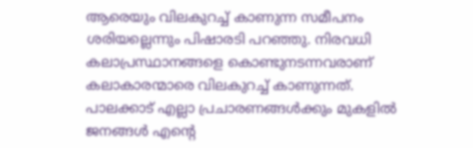ആരെയും വിലകുറച്ച് കാണുന്ന സമീപനം ശരിയല്ലെന്നും പിഷാരടി പറഞ്ഞു. നിരവധി കലാപ്രസ്ഥാനങ്ങളെ കൊണ്ടുനടന്നവരാണ് കലാകാരന്മാരെ വിലകുറച്ച് കാണുന്നത്. പാലക്കാട് എല്ലാ പ്രചാരണങ്ങൾക്കും മുകളിൽ ജനങ്ങൾ എന്റെ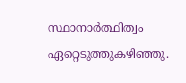സ്ഥാനാർത്ഥിത്വം ഏറ്റെടുത്തുകഴിഞ്ഞു.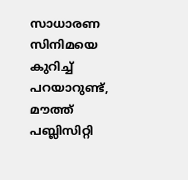സാധാരണ സിനിമയെ കുറിച്ച് പറയാറുണ്ട്, മൗത്ത് പബ്ലിസിറ്റി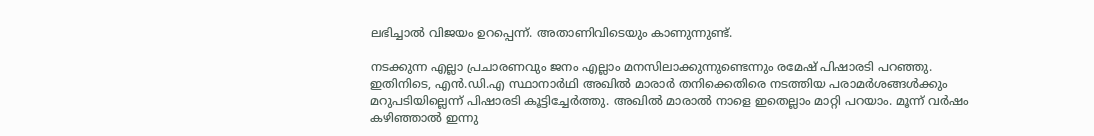ലഭിച്ചാൽ വിജയം ഉറപ്പെന്ന്. അതാണിവിടെയും കാണുന്നുണ്ട്.

നടക്കുന്ന എല്ലാ പ്രചാരണവും ജനം എല്ലാം മനസിലാക്കുന്നുണ്ടെന്നും രമേഷ് പിഷാരടി പറഞ്ഞു. ഇതിനിടെ, എൻ.ഡി.എ സ്ഥാനാർഥി അഖിൽ മാരാർ തനിക്കെതിരെ നടത്തിയ പരാമർശങ്ങൾക്കും മറുപടിയില്ലെന്ന് പിഷാരടി കൂട്ടിച്ചേർത്തു. അഖിൽ മാരാൽ നാളെ ഇതെല്ലാം മാറ്റി പറയാം. മൂന്ന് വർഷം കഴിഞ്ഞാൽ ഇന്നു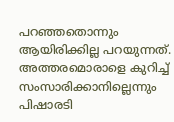പറഞ്ഞതൊന്നും ആയിരിക്കില്ല പറയുന്നത്. അത്തരമൊരാളെ കുറിച്ച് സംസാരിക്കാനില്ലെന്നും പിഷാരടി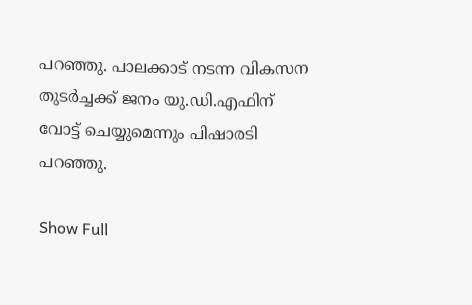പറഞ്ഞു. പാലക്കാട് നടന്ന വികസന തുടർച്ചക്ക് ജനം യു.ഡി.എഫിന് വോട്ട് ചെയ്യുമെന്നും പിഷാരടി പറഞ്ഞു.

Show Full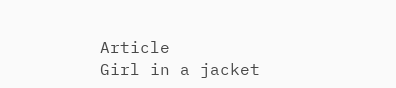Article
Girl in a jacket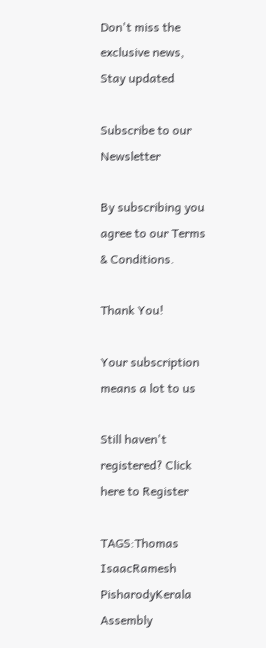Don't miss the exclusive news, Stay updated

Subscribe to our Newsletter

By subscribing you agree to our Terms & Conditions.

Thank You!

Your subscription means a lot to us

Still haven't registered? Click here to Register

TAGS:Thomas IsaacRamesh PisharodyKerala Assembly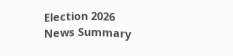Election 2026
News Summary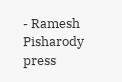- Ramesh Pisharody press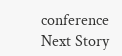conference
Next Story